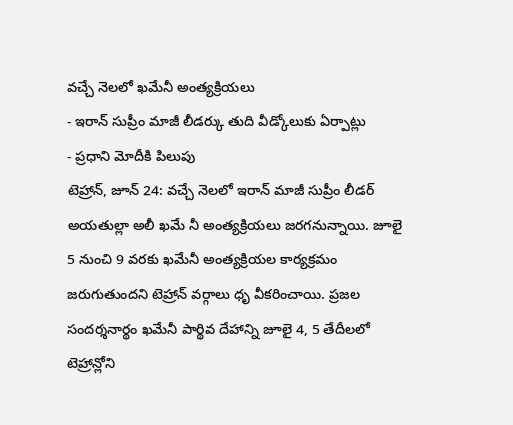వచ్చే నెలలో ఖమేనీ అంత్యక్రియలు
- ఇరాన్ సుప్రీం మాజీ లీడర్కు తుది వీడ్కోలుకు ఏర్పాట్లు
- ప్రధాని మోదీకి పిలుపు
టెహ్రాన్, జూన్ 24: వచ్చే నెలలో ఇరాన్ మాజీ సుప్రీం లీడర్ అయతుల్లా అలీ ఖమే నీ అంత్యక్రియలు జరగనున్నాయి. జూలై 5 నుంచి 9 వరకు ఖమేనీ అంత్యక్రియల కార్యక్రమం జరుగుతుందని టెహ్రాన్ వర్గాలు ధృ వీకరించాయి. ప్రజల సందర్శనార్థం ఖమేనీ పార్థివ దేహాన్ని జూలై 4, 5 తేదీలలో టెహ్రాన్లోని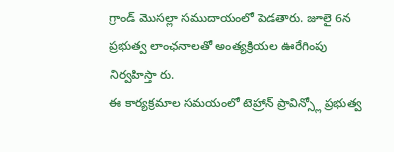గ్రాండ్ మొసల్లా సముదాయంలో పెడతారు. జూలై 6న ప్రభుత్వ లాంఛనాలతో అంత్యక్రియల ఊరేగింపు నిర్వహిస్తా రు.
ఈ కార్యక్రమాల సమయంలో టెహ్రాన్ ప్రావిన్స్లో ప్రభుత్వ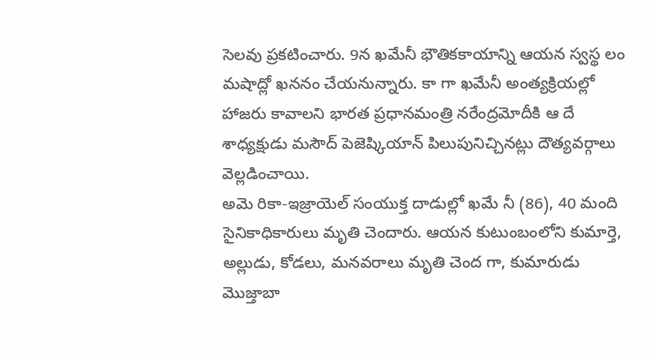సెలవు ప్రకటించారు. 9న ఖమేనీ భౌతికకాయాన్ని ఆయన స్వస్థ లం మషాద్లో ఖననం చేయనున్నారు. కా గా ఖమేనీ అంత్యక్రియల్లో హాజరు కావాలని భారత ప్రధానమంత్రి నరేంద్రమోదీకి ఆ దే శాధ్యక్షుడు మసౌద్ పెజెష్కియాన్ పిలుపునిచ్చినట్లు దౌత్యవర్గాలు వెల్లడించాయి.
అమె రికా-ఇజ్రాయెల్ సంయుక్త దాడుల్లో ఖమే నీ (86), 40 మంది సైనికాధికారులు మృతి చెందారు. ఆయన కుటుంబంలోని కుమార్తె, అల్లుడు, కోడలు, మనవరాలు మృతి చెంద గా, కుమారుడు మొజ్తాబా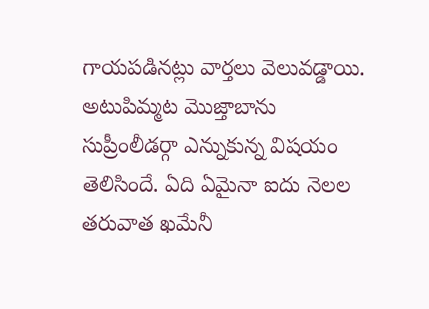గాయపడినట్లు వార్తలు వెలువడ్డాయి. అటుపిమ్మట మొజ్తాబాను సుప్రీంలీడర్గా ఎన్నుకున్న విషయం తెలిసిందే. ఏది ఏమైనా ఐదు నెలల తరువాత ఖమేనీ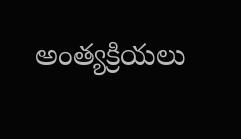అంత్యక్రియలు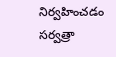నిర్వహించడం సర్వత్రా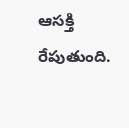ఆసక్తి రేపుతుంది.